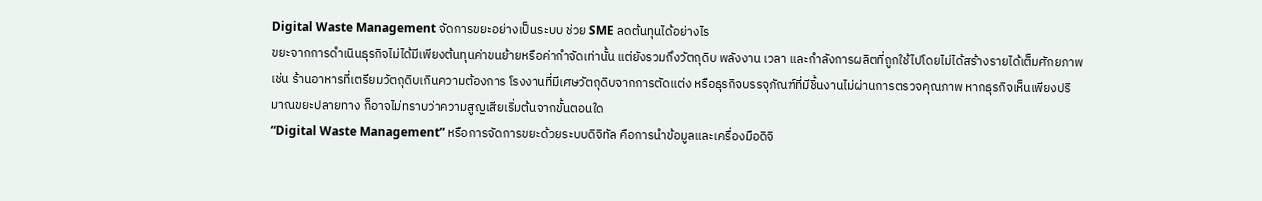Digital Waste Management จัดการขยะอย่างเป็นระบบ ช่วย SME ลดต้นทุนได้อย่างไร
ขยะจากการดำเนินธุรกิจไม่ได้มีเพียงต้นทุนค่าขนย้ายหรือค่ากำจัดเท่านั้น แต่ยังรวมถึงวัตถุดิบ พลังงาน เวลา และกำลังการผลิตที่ถูกใช้ไปโดยไม่ได้สร้างรายได้เต็มศักยภาพ เช่น ร้านอาหารที่เตรียมวัตถุดิบเกินความต้องการ โรงงานที่มีเศษวัตถุดิบจากการตัดแต่ง หรือธุรกิจบรรจุภัณฑ์ที่มีชิ้นงานไม่ผ่านการตรวจคุณภาพ หากธุรกิจเห็นเพียงปริมาณขยะปลายทาง ก็อาจไม่ทราบว่าความสูญเสียเริ่มต้นจากขั้นตอนใด
“Digital Waste Management” หรือการจัดการขยะด้วยระบบดิจิทัล คือการนำข้อมูลและเครื่องมือดิจิ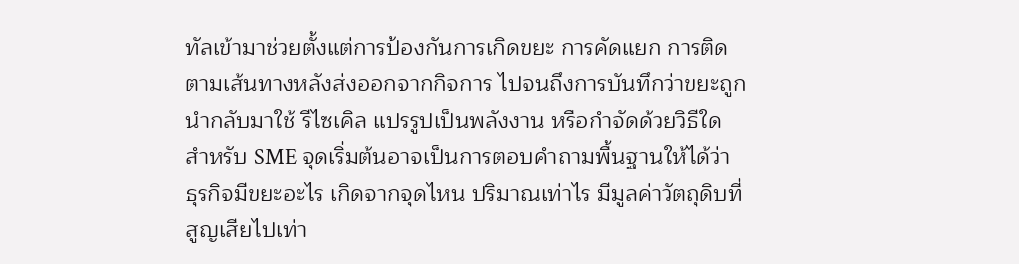ทัลเข้ามาช่วยตั้งแต่การป้องกันการเกิดขยะ การคัดแยก การติดตามเส้นทางหลังส่งออกจากกิจการ ไปจนถึงการบันทึกว่าขยะถูกนำกลับมาใช้ รีไซเคิล แปรรูปเป็นพลังงาน หรือกำจัดด้วยวิธีใด
สำหรับ SME จุดเริ่มต้นอาจเป็นการตอบคำถามพื้นฐานให้ได้ว่า ธุรกิจมีขยะอะไร เกิดจากจุดไหน ปริมาณเท่าไร มีมูลค่าวัตถุดิบที่สูญเสียไปเท่า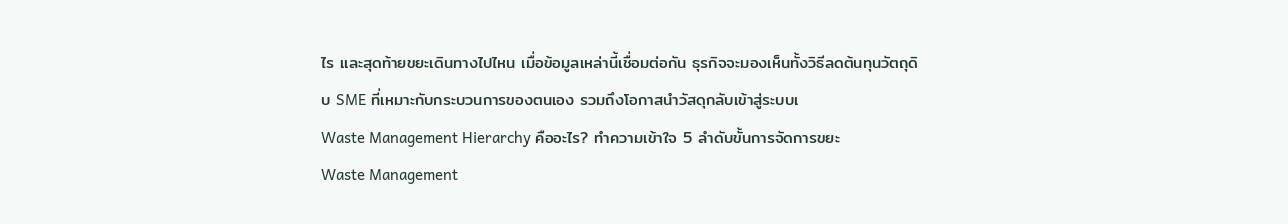ไร และสุดท้ายขยะเดินทางไปไหน เมื่อข้อมูลเหล่านี้เชื่อมต่อกัน ธุรกิจจะมองเห็นทั้งวิธีลดต้นทุนวัตถุดิบ SME ที่เหมาะกับกระบวนการของตนเอง รวมถึงโอกาสนำวัสดุกลับเข้าสู่ระบบเ
Waste Management Hierarchy คืออะไร? ทำความเข้าใจ 5 ลำดับขั้นการจัดการขยะ
Waste Management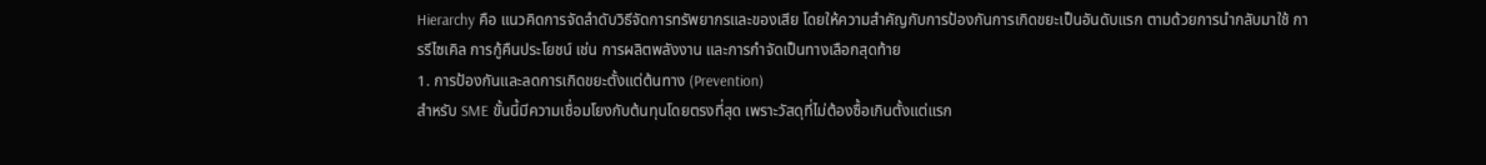Hierarchy คือ แนวคิดการจัดลำดับวิธีจัดการทรัพยากรและของเสีย โดยให้ความสำคัญกับการป้องกันการเกิดขยะเป็นอันดับแรก ตามด้วยการนำกลับมาใช้ การรีไซเคิล การกู้คืนประโยชน์ เช่น การผลิตพลังงาน และการกำจัดเป็นทางเลือกสุดท้าย
1. การป้องกันและลดการเกิดขยะตั้งแต่ต้นทาง (Prevention)
สำหรับ SME ขั้นนี้มีความเชื่อมโยงกับต้นทุนโดยตรงที่สุด เพราะวัสดุที่ไม่ต้องซื้อเกินตั้งแต่แรก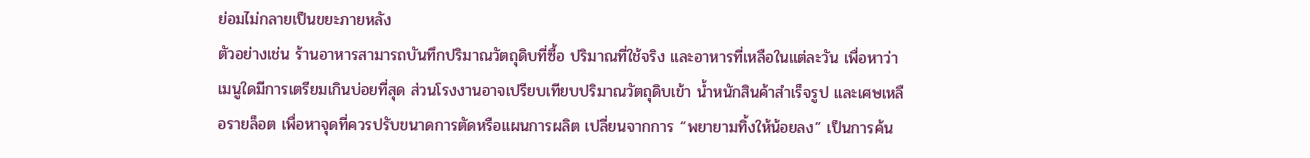ย่อมไม่กลายเป็นขยะภายหลัง
ตัวอย่างเช่น ร้านอาหารสามารถบันทึกปริมาณวัตถุดิบที่ซื้อ ปริมาณที่ใช้จริง และอาหารที่เหลือในแต่ละวัน เพื่อหาว่าเมนูใดมีการเตรียมเกินบ่อยที่สุด ส่วนโรงงานอาจเปรียบเทียบปริมาณวัตถุดิบเข้า น้ำหนักสินค้าสำเร็จรูป และเศษเหลือรายล็อต เพื่อหาจุดที่ควรปรับขนาดการตัดหรือแผนการผลิต เปลี่ยนจากการ “พยายามทิ้งให้น้อยลง” เป็นการค้น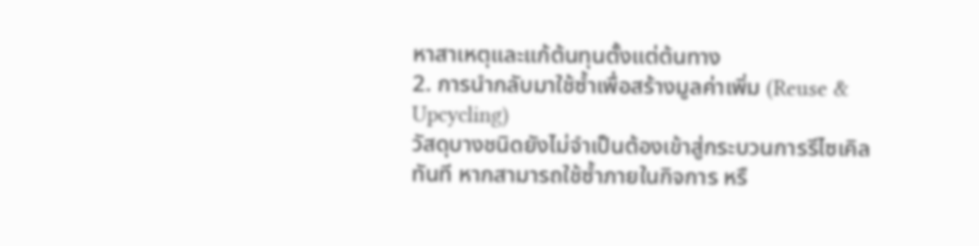หาสาเหตุและแก้ต้นทุนตั้งแต่ต้นทาง
2. การนำกลับมาใช้ซ้ำเพื่อสร้างมูลค่าเพิ่ม (Reuse & Upcycling)
วัสดุบางชนิดยังไม่จำเป็นต้องเข้าสู่กระบวนการรีไซเคิลทันที หากสามารถใช้ซ้ำภายในกิจการ หรื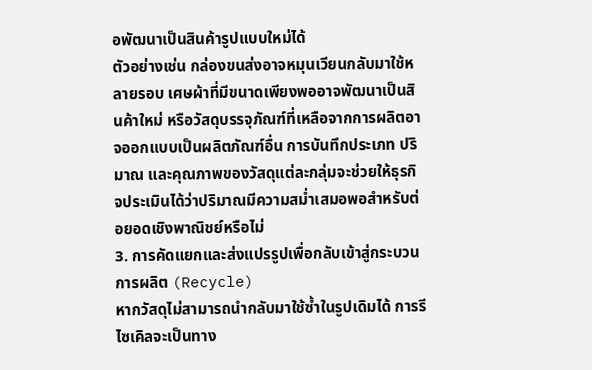อพัฒนาเป็นสินค้ารูปแบบใหม่ได้
ตัวอย่างเช่น กล่องขนส่งอาจหมุนเวียนกลับมาใช้หลายรอบ เศษผ้าที่มีขนาดเพียงพออาจพัฒนาเป็นสินค้าใหม่ หรือวัสดุบรรจุภัณฑ์ที่เหลือจากการผลิตอาจออกแบบเป็นผลิตภัณฑ์อื่น การบันทึกประเภท ปริมาณ และคุณภาพของวัสดุแต่ละกลุ่มจะช่วยให้ธุรกิจประเมินได้ว่าปริมาณมีความสม่ำเสมอพอสำหรับต่อยอดเชิงพาณิชย์หรือไม่
3. การคัดแยกและส่งแปรรูปเพื่อกลับเข้าสู่กระบวนการผลิต (Recycle)
หากวัสดุไม่สามารถนำกลับมาใช้ซ้ำในรูปเดิมได้ การรีไซเคิลจะเป็นทาง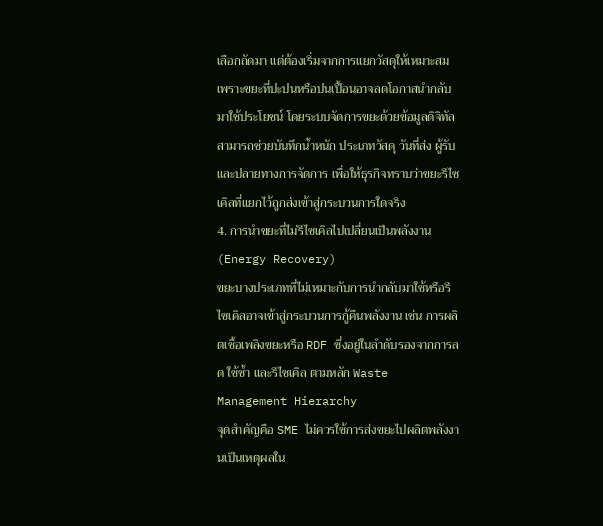เลือกถัดมา แต่ต้องเริ่มจากการแยกวัสดุให้เหมาะสม เพราะขยะที่ปะปนหรือปนเปื้อนอาจลดโอกาสนำกลับมาใช้ประโยชน์ โดยระบบจัดการขยะด้วยข้อมูลดิจิทัล สามารถช่วยบันทึกน้ำหนัก ประเภทวัสดุ วันที่ส่ง ผู้รับ และปลายทางการจัดการ เพื่อให้ธุรกิจทราบว่าขยะรีไซเคิลที่แยกไว้ถูกส่งเข้าสู่กระบวนการใดจริง
4. การนำขยะที่ไม่รีไซเคิลไปเปลี่ยนเป็นพลังงาน (Energy Recovery)
ขยะบางประเภทที่ไม่เหมาะกับการนำกลับมาใช้หรือรีไซเคิลอาจเข้าสู่กระบวนการกู้คืนพลังงาน เช่น การผลิตเชื้อเพลิงขยะหรือ RDF ซึ่งอยู่ในลำดับรองจากการลด ใช้ซ้ำ และรีไซเคิล ตามหลัก Waste Management Hierarchy
จุดสำคัญคือ SME ไม่ควรใช้การส่งขยะไปผลิตพลังงานเป็นเหตุผลใน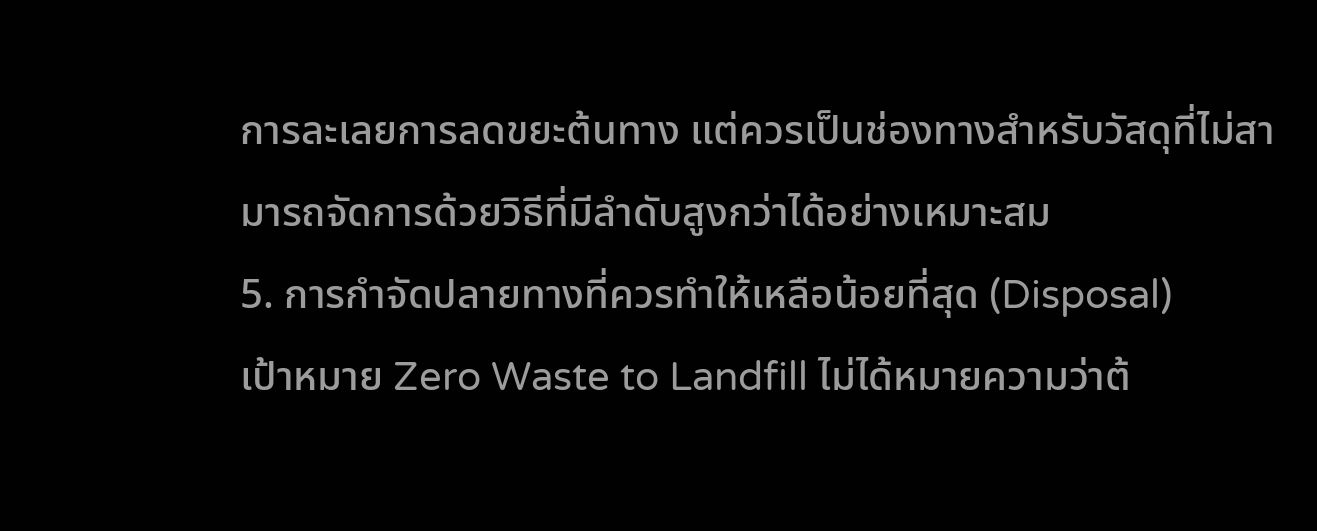การละเลยการลดขยะต้นทาง แต่ควรเป็นช่องทางสำหรับวัสดุที่ไม่สามารถจัดการด้วยวิธีที่มีลำดับสูงกว่าได้อย่างเหมาะสม
5. การกำจัดปลายทางที่ควรทำให้เหลือน้อยที่สุด (Disposal)
เป้าหมาย Zero Waste to Landfill ไม่ได้หมายความว่าต้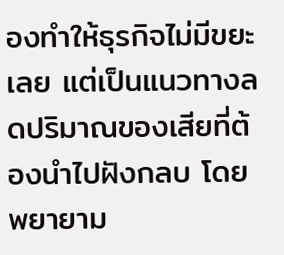องทำให้ธุรกิจไม่มีขยะเลย แต่เป็นแนวทางลดปริมาณของเสียที่ต้องนำไปฝังกลบ โดยพยายาม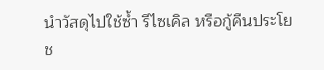นำวัสดุไปใช้ซ้ำ รีไซเคิล หรือกู้คืนประโยช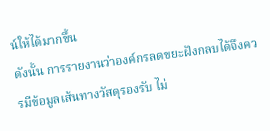น์ให้ได้มากขึ้น
ดังนั้น การรายงานว่าองค์กรลดขยะฝังกลบได้จึงควรมีข้อมูลเส้นทางวัสดุรองรับ ไม่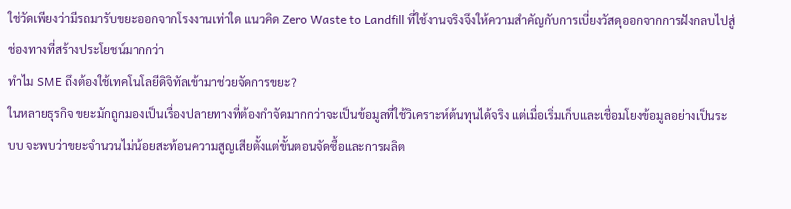ใช่วัดเพียงว่ามีรถมารับขยะออกจากโรงงานเท่าใด แนวคิด Zero Waste to Landfill ที่ใช้งานจริงจึงให้ความสำคัญกับการเบี่ยงวัสดุออกจากการฝังกลบไปสู่ช่องทางที่สร้างประโยชน์มากกว่า
ทำไม SME ถึงต้องใช้เทคโนโลยีดิจิทัลเข้ามาช่วยจัดการขยะ?
ในหลายธุรกิจ ขยะมักถูกมองเป็นเรื่องปลายทางที่ต้องกำจัดมากกว่าจะเป็นข้อมูลที่ใช้วิเคราะห์ต้นทุนได้จริง แต่เมื่อเริ่มเก็บและเชื่อมโยงข้อมูลอย่างเป็นระบบ จะพบว่าขยะจำนวนไม่น้อยสะท้อนความสูญเสียตั้งแต่ขั้นตอนจัดซื้อและการผลิต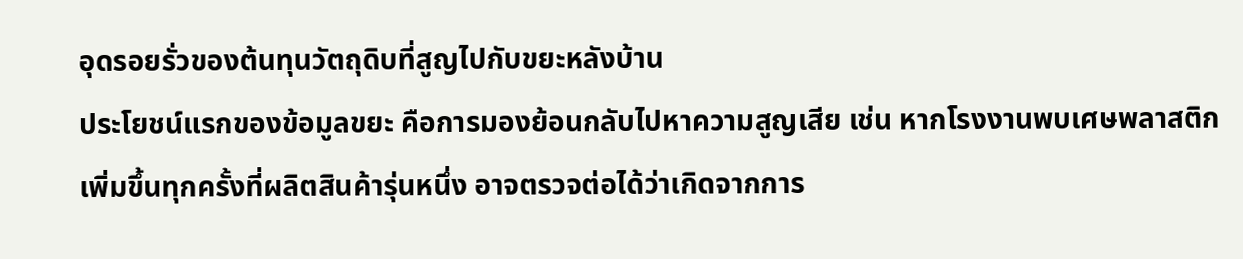อุดรอยรั่วของต้นทุนวัตถุดิบที่สูญไปกับขยะหลังบ้าน
ประโยชน์แรกของข้อมูลขยะ คือการมองย้อนกลับไปหาความสูญเสีย เช่น หากโรงงานพบเศษพลาสติกเพิ่มขึ้นทุกครั้งที่ผลิตสินค้ารุ่นหนึ่ง อาจตรวจต่อได้ว่าเกิดจากการ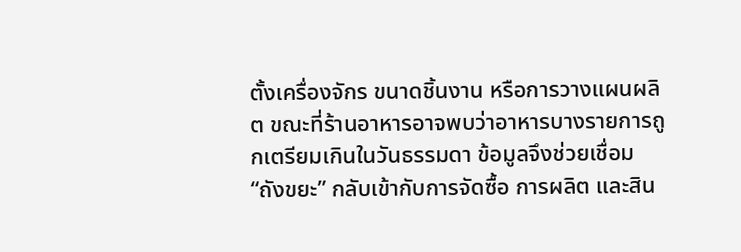ตั้งเครื่องจักร ขนาดชิ้นงาน หรือการวางแผนผลิต ขณะที่ร้านอาหารอาจพบว่าอาหารบางรายการถูกเตรียมเกินในวันธรรมดา ข้อมูลจึงช่วยเชื่อม “ถังขยะ” กลับเข้ากับการจัดซื้อ การผลิต และสิน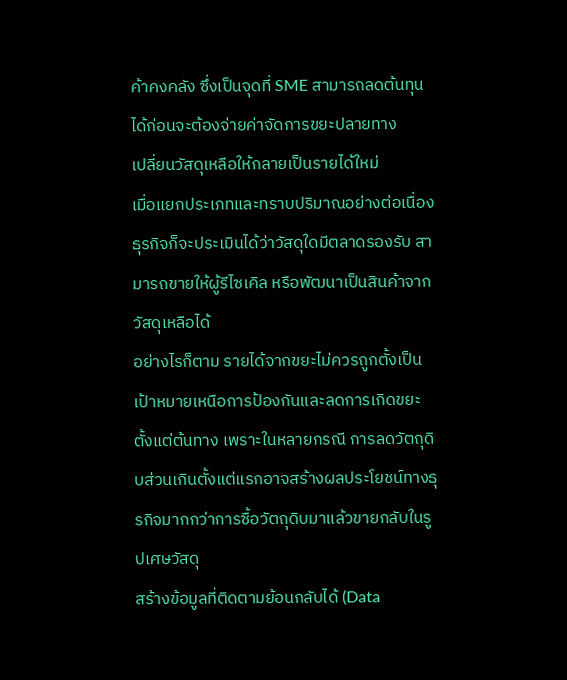ค้าคงคลัง ซึ่งเป็นจุดที่ SME สามารถลดต้นทุนได้ก่อนจะต้องจ่ายค่าจัดการขยะปลายทาง
เปลี่ยนวัสดุเหลือให้กลายเป็นรายได้ใหม่
เมื่อแยกประเภทและทราบปริมาณอย่างต่อเนื่อง ธุรกิจก็จะประเมินได้ว่าวัสดุใดมีตลาดรองรับ สามารถขายให้ผู้รีไซเคิล หรือพัฒนาเป็นสินค้าจากวัสดุเหลือได้
อย่างไรก็ตาม รายได้จากขยะไม่ควรถูกตั้งเป็นเป้าหมายเหนือการป้องกันและลดการเกิดขยะตั้งแต่ต้นทาง เพราะในหลายกรณี การลดวัตถุดิบส่วนเกินตั้งแต่แรกอาจสร้างผลประโยชน์ทางธุรกิจมากกว่าการซื้อวัตถุดิบมาแล้วขายกลับในรูปเศษวัสดุ
สร้างข้อมูลที่ติดตามย้อนกลับได้ (Data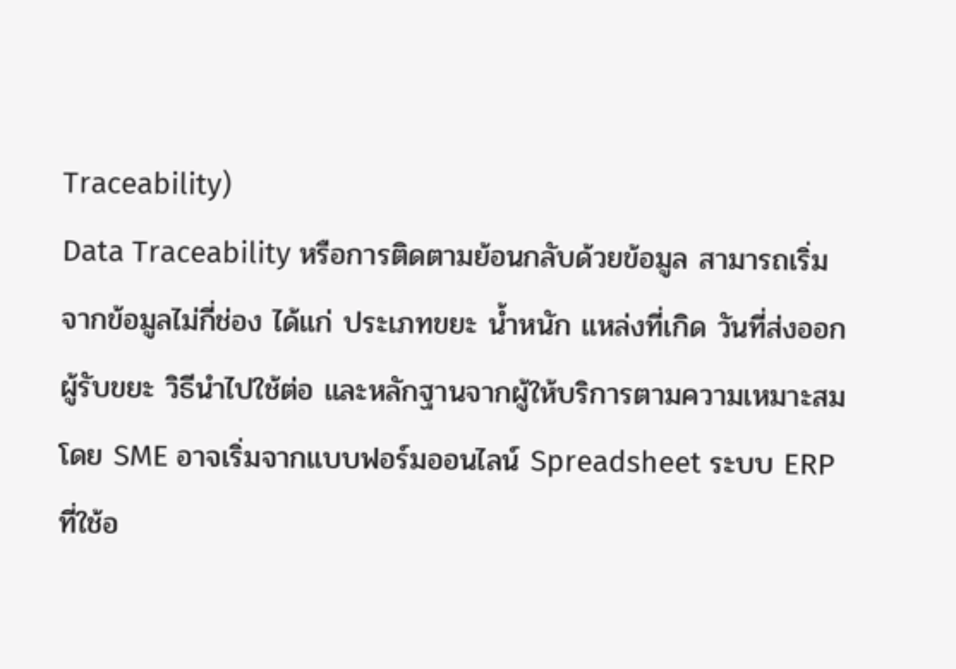Traceability)
Data Traceability หรือการติดตามย้อนกลับด้วยข้อมูล สามารถเริ่มจากข้อมูลไม่กี่ช่อง ได้แก่ ประเภทขยะ น้ำหนัก แหล่งที่เกิด วันที่ส่งออก ผู้รับขยะ วิธีนำไปใช้ต่อ และหลักฐานจากผู้ให้บริการตามความเหมาะสม โดย SME อาจเริ่มจากแบบฟอร์มออนไลน์ Spreadsheet ระบบ ERP ที่ใช้อ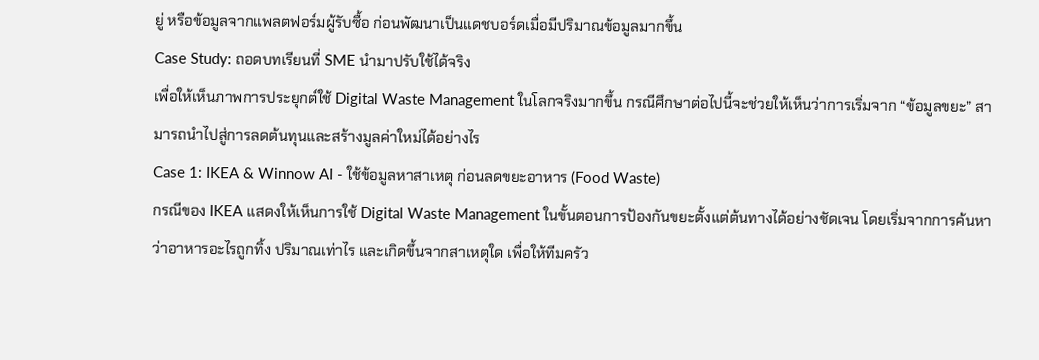ยู่ หรือข้อมูลจากแพลตฟอร์มผู้รับซื้อ ก่อนพัฒนาเป็นแดชบอร์ดเมื่อมีปริมาณข้อมูลมากขึ้น
Case Study: ถอดบทเรียนที่ SME นำมาปรับใช้ได้จริง
เพื่อให้เห็นภาพการประยุกต์ใช้ Digital Waste Management ในโลกจริงมากขึ้น กรณีศึกษาต่อไปนี้จะช่วยให้เห็นว่าการเริ่มจาก “ข้อมูลขยะ” สามารถนำไปสู่การลดต้นทุนและสร้างมูลค่าใหม่ได้อย่างไร
Case 1: IKEA & Winnow AI - ใช้ข้อมูลหาสาเหตุ ก่อนลดขยะอาหาร (Food Waste)
กรณีของ IKEA แสดงให้เห็นการใช้ Digital Waste Management ในขั้นตอนการป้องกันขยะตั้งแต่ต้นทางได้อย่างชัดเจน โดยเริ่มจากการค้นหาว่าอาหารอะไรถูกทิ้ง ปริมาณเท่าไร และเกิดขึ้นจากสาเหตุใด เพื่อให้ทีมครัว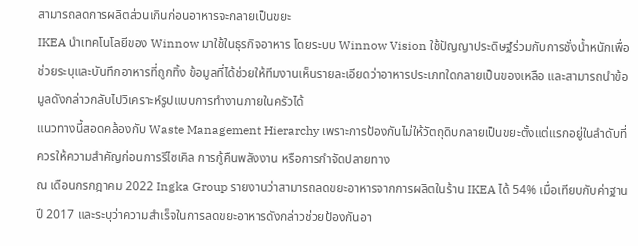สามารถลดการผลิตส่วนเกินก่อนอาหารจะกลายเป็นขยะ
IKEA นำเทคโนโลยีของ Winnow มาใช้ในธุรกิจอาหาร โดยระบบ Winnow Vision ใช้ปัญญาประดิษฐ์ร่วมกับการชั่งน้ำหนักเพื่อช่วยระบุและบันทึกอาหารที่ถูกทิ้ง ข้อมูลที่ได้ช่วยให้ทีมงานเห็นรายละเอียดว่าอาหารประเภทใดกลายเป็นของเหลือ และสามารถนำข้อมูลดังกล่าวกลับไปวิเคราะห์รูปแบบการทำงานภายในครัวได้
แนวทางนี้สอดคล้องกับ Waste Management Hierarchy เพราะการป้องกันไม่ให้วัตถุดิบกลายเป็นขยะตั้งแต่แรกอยู่ในลำดับที่ควรให้ความสำคัญก่อนการรีไซเคิล การกู้คืนพลังงาน หรือการกำจัดปลายทาง
ณ เดือนกรกฎาคม 2022 Ingka Group รายงานว่าสามารถลดขยะอาหารจากการผลิตในร้าน IKEA ได้ 54% เมื่อเทียบกับค่าฐานปี 2017 และระบุว่าความสำเร็จในการลดขยะอาหารดังกล่าวช่วยป้องกันอา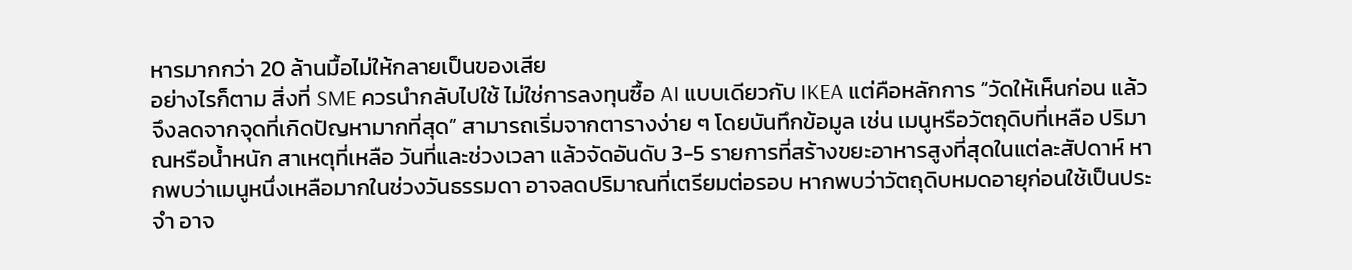หารมากกว่า 20 ล้านมื้อไม่ให้กลายเป็นของเสีย
อย่างไรก็ตาม สิ่งที่ SME ควรนำกลับไปใช้ ไม่ใช่การลงทุนซื้อ AI แบบเดียวกับ IKEA แต่คือหลักการ “วัดให้เห็นก่อน แล้วจึงลดจากจุดที่เกิดปัญหามากที่สุด” สามารถเริ่มจากตารางง่าย ๆ โดยบันทึกข้อมูล เช่น เมนูหรือวัตถุดิบที่เหลือ ปริมาณหรือน้ำหนัก สาเหตุที่เหลือ วันที่และช่วงเวลา แล้วจัดอันดับ 3-5 รายการที่สร้างขยะอาหารสูงที่สุดในแต่ละสัปดาห์ หากพบว่าเมนูหนึ่งเหลือมากในช่วงวันธรรมดา อาจลดปริมาณที่เตรียมต่อรอบ หากพบว่าวัตถุดิบหมดอายุก่อนใช้เป็นประจำ อาจ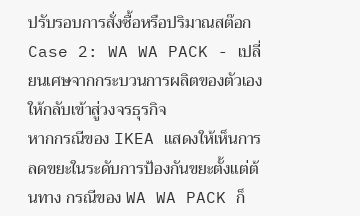ปรับรอบการสั่งซื้อหรือปริมาณสต๊อก
Case 2: WA WA PACK - เปลี่ยนเศษจากกระบวนการผลิตของตัวเองให้กลับเข้าสู่วงจรธุรกิจ
หากกรณีของ IKEA แสดงให้เห็นการลดขยะในระดับการป้องกันขยะตั้งแต่ต้นทาง กรณีของ WA WA PACK ก็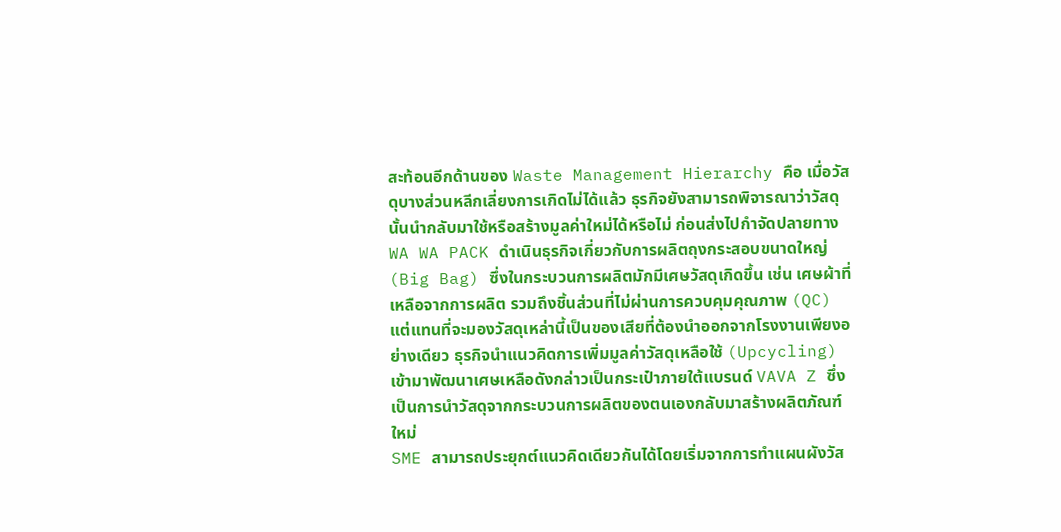สะท้อนอีกด้านของ Waste Management Hierarchy คือ เมื่อวัสดุบางส่วนหลีกเลี่ยงการเกิดไม่ได้แล้ว ธุรกิจยังสามารถพิจารณาว่าวัสดุนั้นนำกลับมาใช้หรือสร้างมูลค่าใหม่ได้หรือไม่ ก่อนส่งไปกำจัดปลายทาง
WA WA PACK ดำเนินธุรกิจเกี่ยวกับการผลิตถุงกระสอบขนาดใหญ่ (Big Bag) ซึ่งในกระบวนการผลิตมักมีเศษวัสดุเกิดขึ้น เช่น เศษผ้าที่เหลือจากการผลิต รวมถึงชิ้นส่วนที่ไม่ผ่านการควบคุมคุณภาพ (QC) แต่แทนที่จะมองวัสดุเหล่านี้เป็นของเสียที่ต้องนำออกจากโรงงานเพียงอย่างเดียว ธุรกิจนำแนวคิดการเพิ่มมูลค่าวัสดุเหลือใช้ (Upcycling) เข้ามาพัฒนาเศษเหลือดังกล่าวเป็นกระเป๋าภายใต้แบรนด์ VAVA Z ซึ่งเป็นการนำวัสดุจากกระบวนการผลิตของตนเองกลับมาสร้างผลิตภัณฑ์ใหม่
SME สามารถประยุกต์แนวคิดเดียวกันได้โดยเริ่มจากการทำแผนผังวัส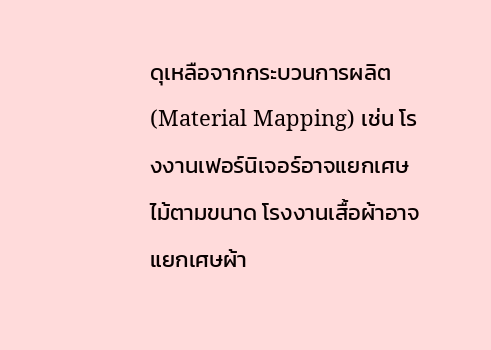ดุเหลือจากกระบวนการผลิต (Material Mapping) เช่น โรงงานเฟอร์นิเจอร์อาจแยกเศษไม้ตามขนาด โรงงานเสื้อผ้าอาจแยกเศษผ้า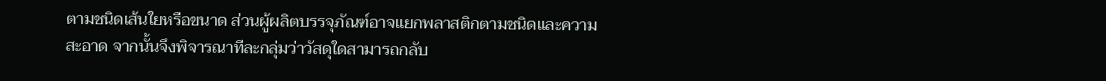ตามชนิดเส้นใยหรือขนาด ส่วนผู้ผลิตบรรจุภัณฑ์อาจแยกพลาสติกตามชนิดและความสะอาด จากนั้นจึงพิจารณาทีละกลุ่มว่าวัสดุใดสามารถกลับ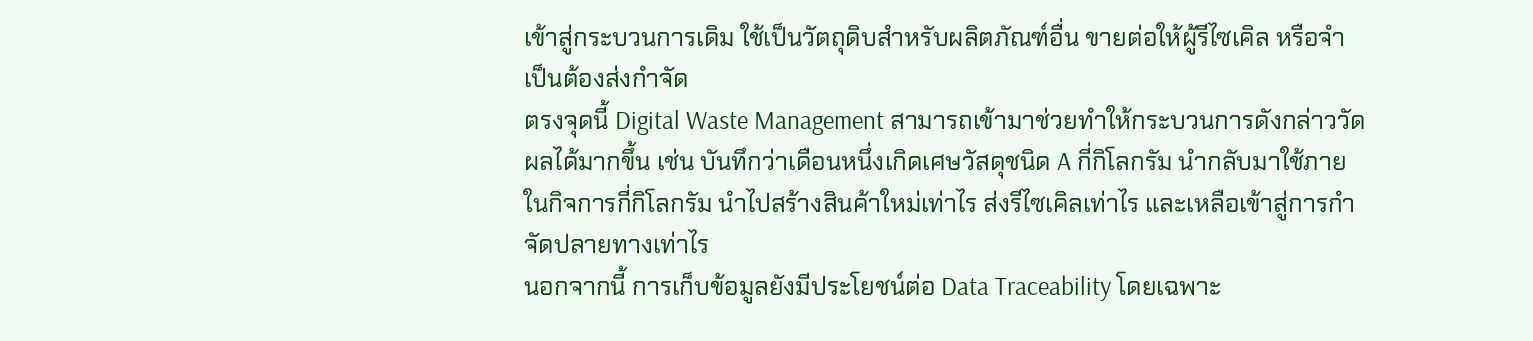เข้าสู่กระบวนการเดิม ใช้เป็นวัตถุดิบสำหรับผลิตภัณฑ์อื่น ขายต่อให้ผู้รีไซเคิล หรือจำเป็นต้องส่งกำจัด
ตรงจุดนี้ Digital Waste Management สามารถเข้ามาช่วยทำให้กระบวนการดังกล่าววัดผลได้มากขึ้น เช่น บันทึกว่าเดือนหนึ่งเกิดเศษวัสดุชนิด A กี่กิโลกรัม นำกลับมาใช้ภายในกิจการกี่กิโลกรัม นำไปสร้างสินค้าใหม่เท่าไร ส่งรีไซเคิลเท่าไร และเหลือเข้าสู่การกำจัดปลายทางเท่าไร
นอกจากนี้ การเก็บข้อมูลยังมีประโยชน์ต่อ Data Traceability โดยเฉพาะ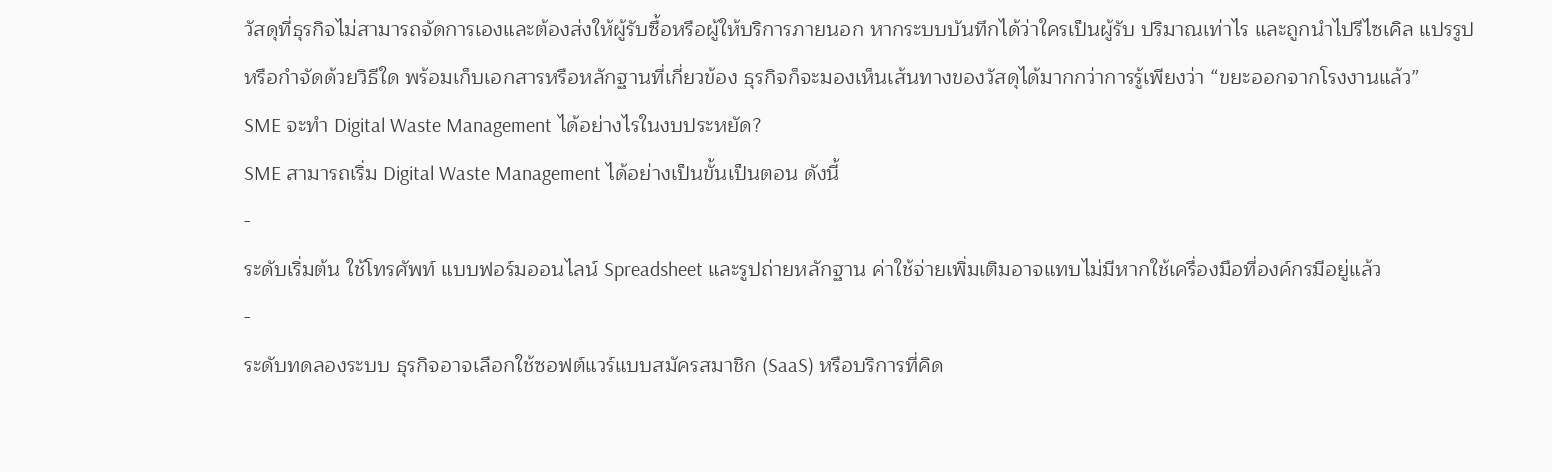วัสดุที่ธุรกิจไม่สามารถจัดการเองและต้องส่งให้ผู้รับซื้อหรือผู้ให้บริการภายนอก หากระบบบันทึกได้ว่าใครเป็นผู้รับ ปริมาณเท่าไร และถูกนำไปรีไซเคิล แปรรูป หรือกำจัดด้วยวิธีใด พร้อมเก็บเอกสารหรือหลักฐานที่เกี่ยวข้อง ธุรกิจก็จะมองเห็นเส้นทางของวัสดุได้มากกว่าการรู้เพียงว่า “ขยะออกจากโรงงานแล้ว”
SME จะทำ Digital Waste Management ได้อย่างไรในงบประหยัด?
SME สามารถเริ่ม Digital Waste Management ได้อย่างเป็นขั้นเป็นตอน ดังนี้
-
ระดับเริ่มต้น ใช้โทรศัพท์ แบบฟอร์มออนไลน์ Spreadsheet และรูปถ่ายหลักฐาน ค่าใช้จ่ายเพิ่มเติมอาจแทบไม่มีหากใช้เครื่องมือที่องค์กรมีอยู่แล้ว
-
ระดับทดลองระบบ ธุรกิจอาจเลือกใช้ซอฟต์แวร์แบบสมัครสมาชิก (SaaS) หรือบริการที่คิด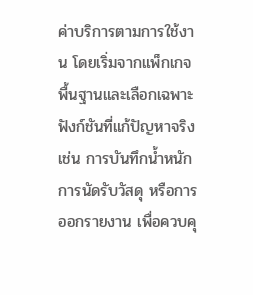ค่าบริการตามการใช้งาน โดยเริ่มจากแพ็กเกจพื้นฐานและเลือกเฉพาะฟังก์ชันที่แก้ปัญหาจริง เช่น การบันทึกน้ำหนัก การนัดรับวัสดุ หรือการออกรายงาน เพื่อควบคุ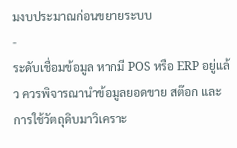มงบประมาณก่อนขยายระบบ
-
ระดับเชื่อมข้อมูล หากมี POS หรือ ERP อยู่แล้ว ควรพิจารณานำข้อมูลยอดขาย สต๊อก และการใช้วัตถุดิบมาวิเคราะ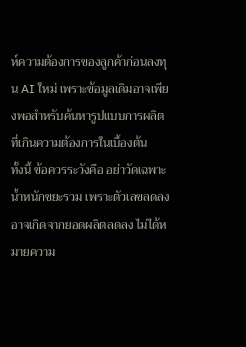ห์ความต้องการของลูกค้าก่อนลงทุน AI ใหม่ เพราะข้อมูลเดิมอาจเพียงพอสำหรับค้นหารูปแบบการผลิตที่เกินความต้องการในเบื้องต้น
ทั้งนี้ ข้อควรระวังคือ อย่าวัดเฉพาะน้ำหนักขยะรวม เพราะตัวเลขลดลงอาจเกิดจากยอดผลิตลดลง ไม่ได้หมายความ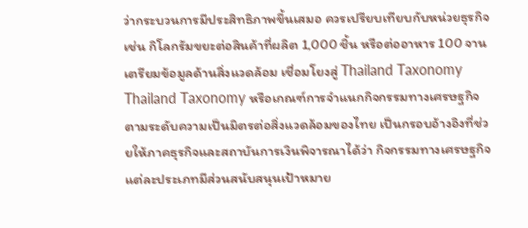ว่ากระบวนการมีประสิทธิภาพขึ้นเสมอ ควรเปรียบเทียบกับหน่วยธุรกิจ เช่น กิโลกรัมขยะต่อสินค้าที่ผลิต 1,000 ชิ้น หรือต่ออาหาร 100 จาน
เตรียมข้อมูลด้านสิ่งแวดล้อม เชื่อมโยงสู่ Thailand Taxonomy
Thailand Taxonomy หรือเกณฑ์การจำแนกกิจกรรมทางเศรษฐกิจตามระดับความเป็นมิตรต่อสิ่งแวดล้อมของไทย เป็นกรอบอ้างอิงที่ช่วยให้ภาคธุรกิจและสถาบันการเงินพิจารณาได้ว่า กิจกรรมทางเศรษฐกิจแต่ละประเภทมีส่วนสนับสนุนเป้าหมาย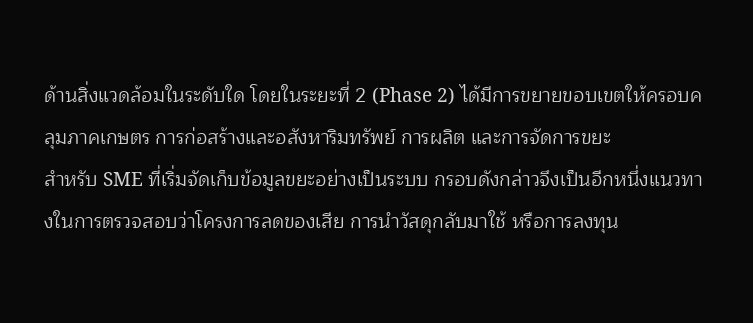ด้านสิ่งแวดล้อมในระดับใด โดยในระยะที่ 2 (Phase 2) ได้มีการขยายขอบเขตให้ครอบคลุมภาคเกษตร การก่อสร้างและอสังหาริมทรัพย์ การผลิต และการจัดการขยะ
สำหรับ SME ที่เริ่มจัดเก็บข้อมูลขยะอย่างเป็นระบบ กรอบดังกล่าวจึงเป็นอีกหนึ่งแนวทางในการตรวจสอบว่าโครงการลดของเสีย การนำวัสดุกลับมาใช้ หรือการลงทุน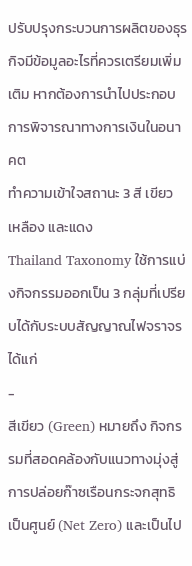ปรับปรุงกระบวนการผลิตของธุรกิจมีข้อมูลอะไรที่ควรเตรียมเพิ่มเติม หากต้องการนำไปประกอบการพิจารณาทางการเงินในอนาคต
ทำความเข้าใจสถานะ 3 สี เขียว เหลือง และแดง
Thailand Taxonomy ใช้การแบ่งกิจกรรมออกเป็น 3 กลุ่มที่เปรียบได้กับระบบสัญญาณไฟจราจร ได้แก่
-
สีเขียว (Green) หมายถึง กิจกรรมที่สอดคล้องกับแนวทางมุ่งสู่การปล่อยก๊าซเรือนกระจกสุทธิเป็นศูนย์ (Net Zero) และเป็นไป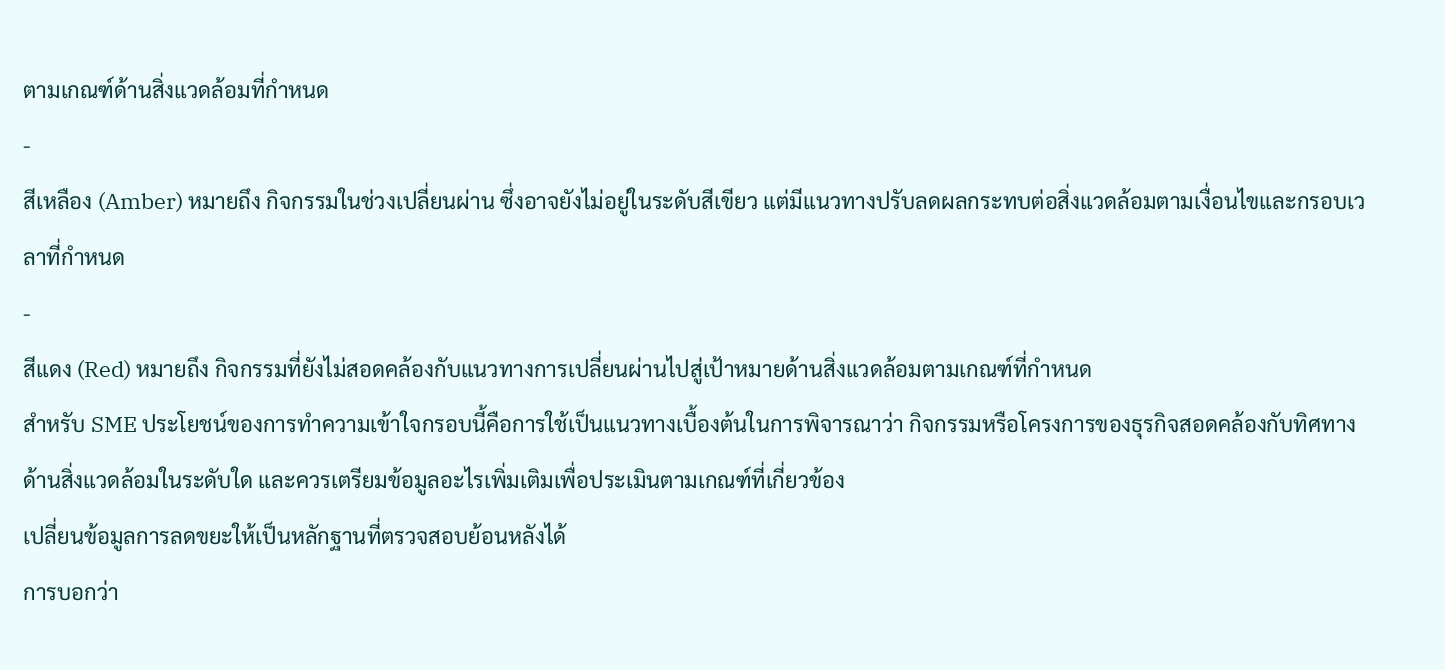ตามเกณฑ์ด้านสิ่งแวดล้อมที่กำหนด
-
สีเหลือง (Amber) หมายถึง กิจกรรมในช่วงเปลี่ยนผ่าน ซึ่งอาจยังไม่อยู่ในระดับสีเขียว แต่มีแนวทางปรับลดผลกระทบต่อสิ่งแวดล้อมตามเงื่อนไขและกรอบเวลาที่กำหนด
-
สีแดง (Red) หมายถึง กิจกรรมที่ยังไม่สอดคล้องกับแนวทางการเปลี่ยนผ่านไปสู่เป้าหมายด้านสิ่งแวดล้อมตามเกณฑ์ที่กำหนด
สำหรับ SME ประโยชน์ของการทำความเข้าใจกรอบนี้คือการใช้เป็นแนวทางเบื้องต้นในการพิจารณาว่า กิจกรรมหรือโครงการของธุรกิจสอดคล้องกับทิศทางด้านสิ่งแวดล้อมในระดับใด และควรเตรียมข้อมูลอะไรเพิ่มเติมเพื่อประเมินตามเกณฑ์ที่เกี่ยวข้อง
เปลี่ยนข้อมูลการลดขยะให้เป็นหลักฐานที่ตรวจสอบย้อนหลังได้
การบอกว่า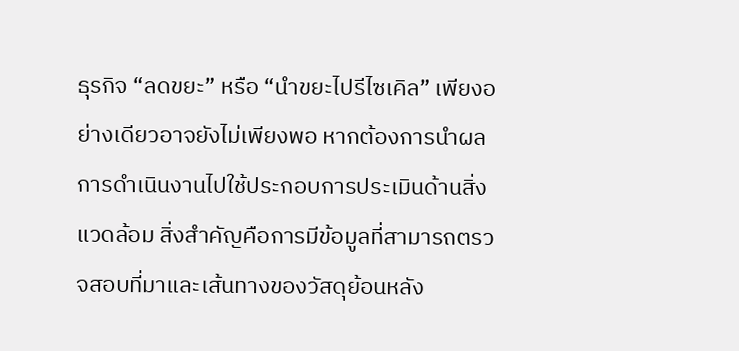ธุรกิจ “ลดขยะ” หรือ “นำขยะไปรีไซเคิล” เพียงอย่างเดียวอาจยังไม่เพียงพอ หากต้องการนำผลการดำเนินงานไปใช้ประกอบการประเมินด้านสิ่งแวดล้อม สิ่งสำคัญคือการมีข้อมูลที่สามารถตรวจสอบที่มาและเส้นทางของวัสดุย้อนหลัง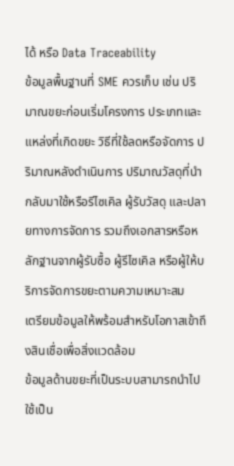ได้ หรือ Data Traceability
ข้อมูลพื้นฐานที่ SME ควรเก็บ เช่น ปริมาณขยะก่อนเริ่มโครงการ ประเภทและแหล่งที่เกิดขยะ วิธีที่ใช้ลดหรือจัดการ ปริมาณหลังดำเนินการ ปริมาณวัสดุที่นำกลับมาใช้หรือรีไซเคิล ผู้รับวัสดุ และปลายทางการจัดการ รวมถึงเอกสารหรือหลักฐานจากผู้รับซื้อ ผู้รีไซเคิล หรือผู้ให้บริการจัดการขยะตามความเหมาะสม
เตรียมข้อมูลให้พร้อมสำหรับโอกาสเข้าถึงสินเชื่อเพื่อสิ่งแวดล้อม
ข้อมูลด้านขยะที่เป็นระบบสามารถนำไปใช้เป็น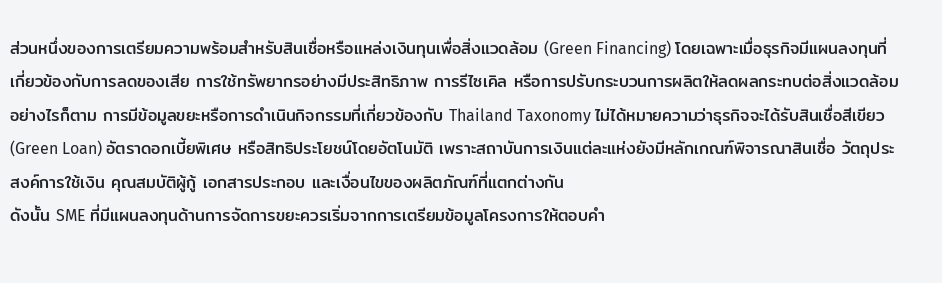ส่วนหนึ่งของการเตรียมความพร้อมสำหรับสินเชื่อหรือแหล่งเงินทุนเพื่อสิ่งแวดล้อม (Green Financing) โดยเฉพาะเมื่อธุรกิจมีแผนลงทุนที่เกี่ยวข้องกับการลดของเสีย การใช้ทรัพยากรอย่างมีประสิทธิภาพ การรีไซเคิล หรือการปรับกระบวนการผลิตให้ลดผลกระทบต่อสิ่งแวดล้อม
อย่างไรก็ตาม การมีข้อมูลขยะหรือการดำเนินกิจกรรมที่เกี่ยวข้องกับ Thailand Taxonomy ไม่ได้หมายความว่าธุรกิจจะได้รับสินเชื่อสีเขียว (Green Loan) อัตราดอกเบี้ยพิเศษ หรือสิทธิประโยชน์โดยอัตโนมัติ เพราะสถาบันการเงินแต่ละแห่งยังมีหลักเกณฑ์พิจารณาสินเชื่อ วัตถุประสงค์การใช้เงิน คุณสมบัติผู้กู้ เอกสารประกอบ และเงื่อนไขของผลิตภัณฑ์ที่แตกต่างกัน
ดังนั้น SME ที่มีแผนลงทุนด้านการจัดการขยะควรเริ่มจากการเตรียมข้อมูลโครงการให้ตอบคำ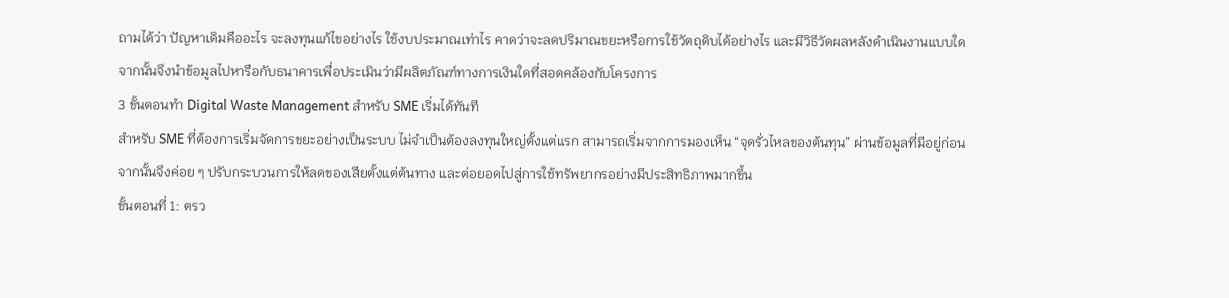ถามได้ว่า ปัญหาเดิมคืออะไร จะลงทุนแก้ไขอย่างไร ใช้งบประมาณเท่าไร คาดว่าจะลดปริมาณขยะหรือการใช้วัตถุดิบได้อย่างไร และมีวิธีวัดผลหลังดำเนินงานแบบใด จากนั้นจึงนำข้อมูลไปหารือกับธนาคารเพื่อประเมินว่ามีผลิตภัณฑ์ทางการเงินใดที่สอดคล้องกับโครงการ
3 ขั้นตอนทำ Digital Waste Management สำหรับ SME เริ่มได้ทันที
สำหรับ SME ที่ต้องการเริ่มจัดการขยะอย่างเป็นระบบ ไม่จำเป็นต้องลงทุนใหญ่ตั้งแต่แรก สามารถเริ่มจากการมองเห็น “จุดรั่วไหลของต้นทุน” ผ่านข้อมูลที่มีอยู่ก่อน จากนั้นจึงค่อย ๆ ปรับกระบวนการให้ลดของเสียตั้งแต่ต้นทาง และต่อยอดไปสู่การใช้ทรัพยากรอย่างมีประสิทธิภาพมากขึ้น
ขั้นตอนที่ 1: ตรว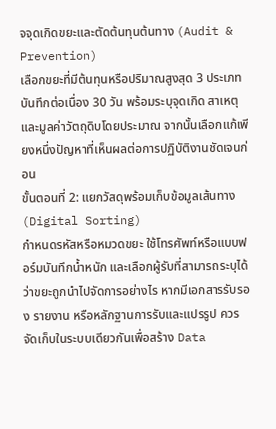จจุดเกิดขยะและตัดต้นทุนต้นทาง (Audit & Prevention)
เลือกขยะที่มีต้นทุนหรือปริมาณสูงสุด 3 ประเภท บันทึกต่อเนื่อง 30 วัน พร้อมระบุจุดเกิด สาเหตุ และมูลค่าวัตถุดิบโดยประมาณ จากนั้นเลือกแก้เพียงหนึ่งปัญหาที่เห็นผลต่อการปฏิบัติงานชัดเจนก่อน
ขั้นตอนที่ 2: แยกวัสดุพร้อมเก็บข้อมูลเส้นทาง (Digital Sorting)
กำหนดรหัสหรือหมวดขยะ ใช้โทรศัพท์หรือแบบฟอร์มบันทึกน้ำหนัก และเลือกผู้รับที่สามารถระบุได้ว่าขยะถูกนำไปจัดการอย่างไร หากมีเอกสารรับรอง รายงาน หรือหลักฐานการรับและแปรรูป ควรจัดเก็บในระบบเดียวกันเพื่อสร้าง Data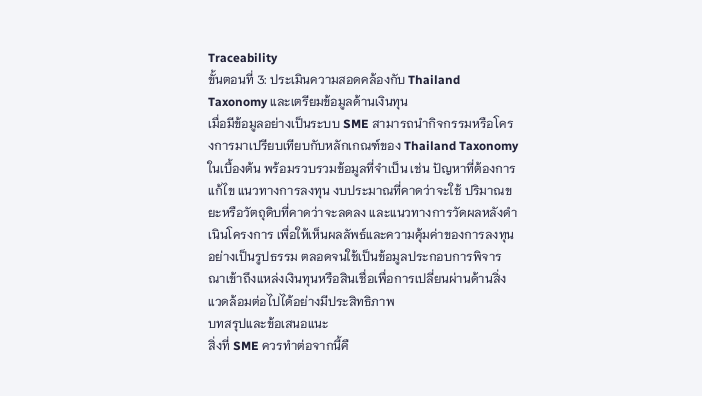Traceability
ขั้นตอนที่ 3: ประเมินความสอดคล้องกับ Thailand Taxonomy และเตรียมข้อมูลด้านเงินทุน
เมื่อมีข้อมูลอย่างเป็นระบบ SME สามารถนำกิจกรรมหรือโครงการมาเปรียบเทียบกับหลักเกณฑ์ของ Thailand Taxonomy ในเบื้องต้น พร้อมรวบรวมข้อมูลที่จำเป็น เช่น ปัญหาที่ต้องการแก้ไข แนวทางการลงทุน งบประมาณที่คาดว่าจะใช้ ปริมาณขยะหรือวัตถุดิบที่คาดว่าจะลดลง และแนวทางการวัดผลหลังดำเนินโครงการ เพื่อให้เห็นผลลัพธ์และความคุ้มค่าของการลงทุนอย่างเป็นรูปธรรม ตลอดจนใช้เป็นข้อมูลประกอบการพิจารณาเข้าถึงแหล่งเงินทุนหรือสินเชื่อเพื่อการเปลี่ยนผ่านด้านสิ่งแวดล้อมต่อไปได้อย่างมีประสิทธิภาพ
บทสรุปและข้อเสนอแนะ
สิ่งที่ SME ควรทำต่อจากนี้คื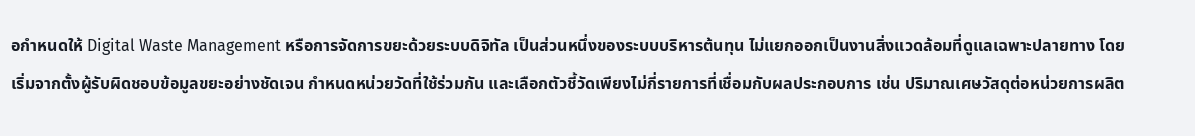อกำหนดให้ Digital Waste Management หรือการจัดการขยะด้วยระบบดิจิทัล เป็นส่วนหนึ่งของระบบบริหารต้นทุน ไม่แยกออกเป็นงานสิ่งแวดล้อมที่ดูแลเฉพาะปลายทาง โดยเริ่มจากตั้งผู้รับผิดชอบข้อมูลขยะอย่างชัดเจน กำหนดหน่วยวัดที่ใช้ร่วมกัน และเลือกตัวชี้วัดเพียงไม่กี่รายการที่เชื่อมกับผลประกอบการ เช่น ปริมาณเศษวัสดุต่อหน่วยการผลิต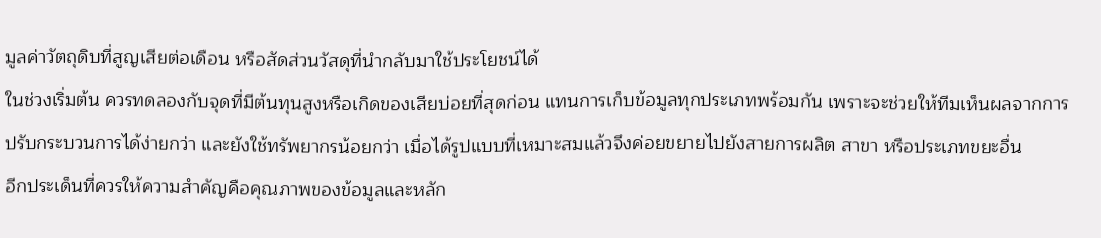มูลค่าวัตถุดิบที่สูญเสียต่อเดือน หรือสัดส่วนวัสดุที่นำกลับมาใช้ประโยชน์ได้
ในช่วงเริ่มต้น ควรทดลองกับจุดที่มีต้นทุนสูงหรือเกิดของเสียบ่อยที่สุดก่อน แทนการเก็บข้อมูลทุกประเภทพร้อมกัน เพราะจะช่วยให้ทีมเห็นผลจากการปรับกระบวนการได้ง่ายกว่า และยังใช้ทรัพยากรน้อยกว่า เมื่อได้รูปแบบที่เหมาะสมแล้วจึงค่อยขยายไปยังสายการผลิต สาขา หรือประเภทขยะอื่น
อีกประเด็นที่ควรให้ความสำคัญคือคุณภาพของข้อมูลและหลัก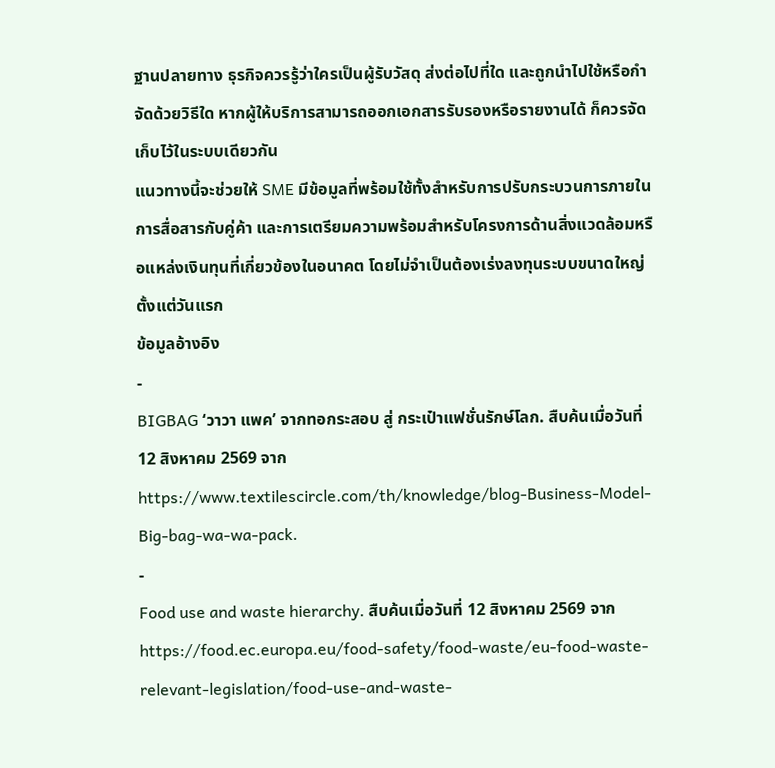ฐานปลายทาง ธุรกิจควรรู้ว่าใครเป็นผู้รับวัสดุ ส่งต่อไปที่ใด และถูกนำไปใช้หรือกำจัดด้วยวิธีใด หากผู้ให้บริการสามารถออกเอกสารรับรองหรือรายงานได้ ก็ควรจัดเก็บไว้ในระบบเดียวกัน
แนวทางนี้จะช่วยให้ SME มีข้อมูลที่พร้อมใช้ทั้งสำหรับการปรับกระบวนการภายใน การสื่อสารกับคู่ค้า และการเตรียมความพร้อมสำหรับโครงการด้านสิ่งแวดล้อมหรือแหล่งเงินทุนที่เกี่ยวข้องในอนาคต โดยไม่จำเป็นต้องเร่งลงทุนระบบขนาดใหญ่ตั้งแต่วันแรก
ข้อมูลอ้างอิง
-
BIGBAG ‘วาวา แพค’ จากทอกระสอบ สู่ กระเป๋าแฟชั่นรักษ์โลก. สืบค้นเมื่อวันที่ 12 สิงหาคม 2569 จาก https://www.textilescircle.com/th/knowledge/blog-Business-Model-Big-bag-wa-wa-pack.
-
Food use and waste hierarchy. สืบค้นเมื่อวันที่ 12 สิงหาคม 2569 จาก https://food.ec.europa.eu/food-safety/food-waste/eu-food-waste-relevant-legislation/food-use-and-waste-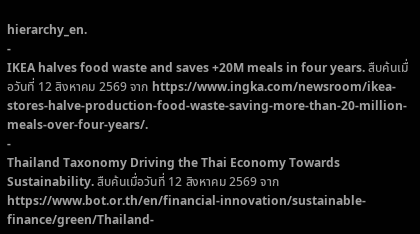hierarchy_en.
-
IKEA halves food waste and saves +20M meals in four years. สืบค้นเมื่อวันที่ 12 สิงหาคม 2569 จาก https://www.ingka.com/newsroom/ikea-stores-halve-production-food-waste-saving-more-than-20-million-meals-over-four-years/.
-
Thailand Taxonomy Driving the Thai Economy Towards Sustainability. สืบค้นเมื่อวันที่ 12 สิงหาคม 2569 จาก https://www.bot.or.th/en/financial-innovation/sustainable-finance/green/Thailand-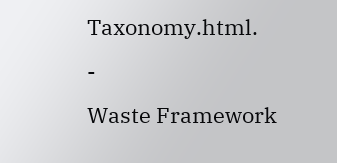Taxonomy.html.
-
Waste Framework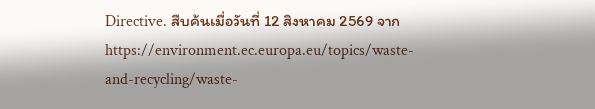Directive. สืบค้นเมื่อวันที่ 12 สิงหาคม 2569 จาก https://environment.ec.europa.eu/topics/waste-and-recycling/waste-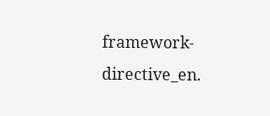framework-directive_en.